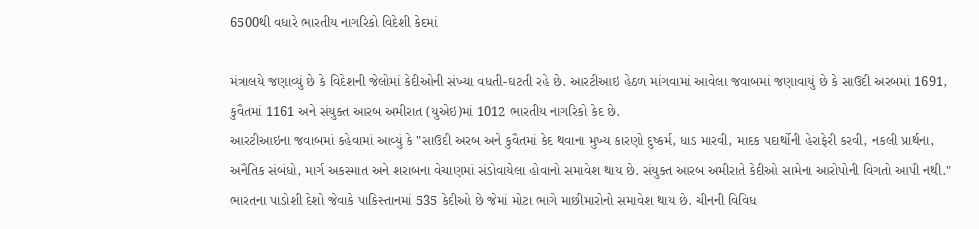6500થી વધારે ભારતીય નાગરિકો વિદેશી કેદમાં

મંત્રાલયે જણાવ્યું છે કે વિદેશની જેલોમાં કેદીઓની સંખ્યા વધતી-ઘટતી રહે છે. આરટીઆઇ હેઠળ માંગવામાં આવેલા જવાબમાં જણાવાયું છે કે સાઉદી અરબમાં 1691, કુવૈતમાં 1161 અને સંયુક્ત આરબ અમીરાત (યુએઇ)માં 1012 ભારતીય નાગરિકો કેદ છે.
આરટીઆઇના જવાબમાં કહેવામાં આવ્યું કે "સાઉદી અરબ અને કુવૈતમાં કેદ થવાના મુખ્ય કારણો દુષ્કર્મ, ધાડ મારવી, માદક પદાર્થોની હેરાફેરી કરવી, નકલી પ્રાર્થના, અનૈતિક સંબંધો, માર્ગ અકસ્માત અને શરાબના વેચાણમાં સંડોવાયેલા હોવાનો સમાવેશ થાય છે. સંયુક્ત આરબ અમીરાતે કેદીઓ સામેના આરોપોની વિગતો આપી નથી."
ભારતના પાડોશી દેશો જેવાકે પાકિસ્તાનમાં 535 કેદીઓ છે જેમાં મોટા ભાગે માછીમારોનો સમાવેશ થાય છે. ચીનની વિવિધ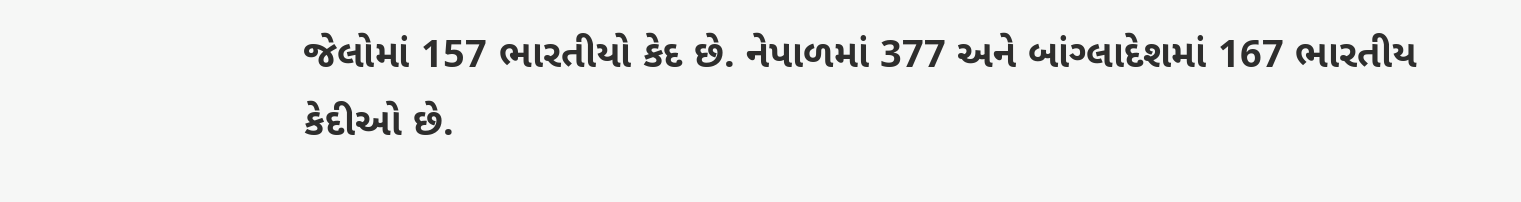જેલોમાં 157 ભારતીયો કેદ છે. નેપાળમાં 377 અને બાંગ્લાદેશમાં 167 ભારતીય કેદીઓ છે.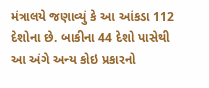મંત્રાલયે જણાવ્યું કે આ આંકડા 112 દેશોના છે. બાકીના 44 દેશો પાસેથી આ અંગે અન્ય કોઇ પ્રકારનો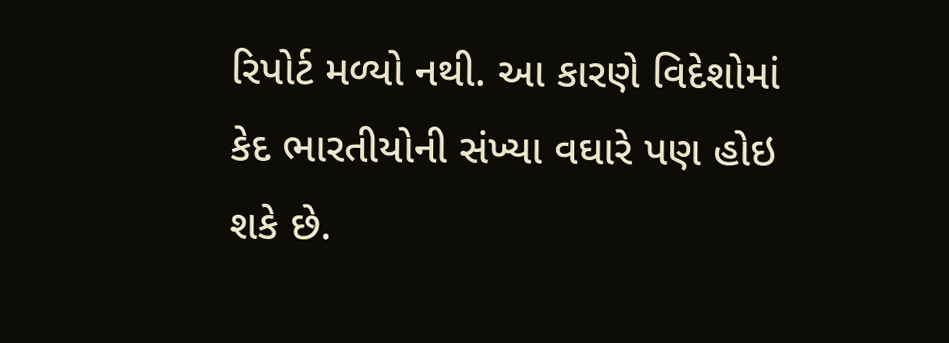રિપોર્ટ મળ્યો નથી. આ કારણે વિદેશોમાં કેદ ભારતીયોની સંખ્યા વઘારે પણ હોઇ શકે છે.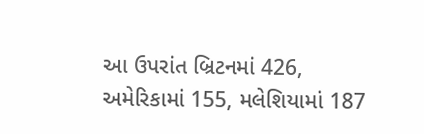આ ઉપરાંત બ્રિટનમાં 426, અમેરિકામાં 155, મલેશિયામાં 187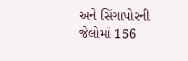અને સિંગાપોરની જેલોમાં 156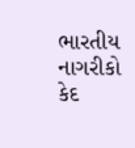ભારતીય નાગરીકો કેદ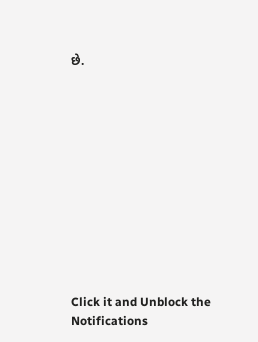છે.












Click it and Unblock the Notifications